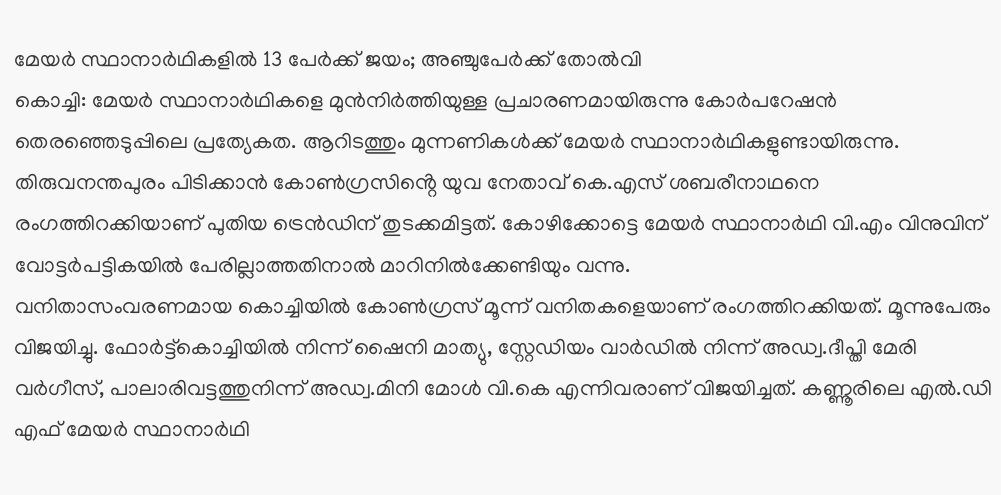മേയർ സ്ഥാനാർഥികളിൽ 13 പേർക്ക് ജയം; അഞ്ചുപേർക്ക് തോൽവി
കൊച്ചി: മേയർ സ്ഥാനാർഥികളെ മുൻനിർത്തിയുള്ള പ്രചാരണമായിരുന്നു കോർപറേഷൻ തെരഞ്ഞെടുപ്പിലെ പ്രത്യേകത. ആറിടത്തും മുന്നണികൾക്ക് മേയർ സ്ഥാനാർഥികളുണ്ടായിരുന്നു. തിരുവനന്തപുരം പിടിക്കാൻ കോൺഗ്രസിൻ്റെ യുവ നേതാവ് കെ.എസ് ശബരീനാഥനെ രംഗത്തിറക്കിയാണ് പുതിയ ട്രെൻഡിന് തുടക്കമിട്ടത്. കോഴിക്കോട്ടെ മേയർ സ്ഥാനാർഥി വി.എം വിനുവിന് വോട്ടർപട്ടികയിൽ പേരില്ലാത്തതിനാൽ മാറിനിൽക്കേണ്ടിയും വന്നു.
വനിതാസംവരണമായ കൊച്ചിയിൽ കോൺഗ്രസ് മൂന്ന് വനിതകളെയാണ് രംഗത്തിറക്കിയത്. മൂന്നുപേരും വിജയിച്ചു. ഫോർട്ട്കൊച്ചിയിൽ നിന്ന് ഷൈനി മാത്യു, സ്റ്റേഡിയം വാർഡിൽ നിന്ന് അഡ്വ.ദീപ്തി മേരി വർഗീസ്, പാലാരിവട്ടത്തുനിന്ന് അഡ്വ.മിനി മോൾ വി.കെ എന്നിവരാണ് വിജയിച്ചത്. കണ്ണൂരിലെ എൽ.ഡി എഫ് മേയർ സ്ഥാനാർഥി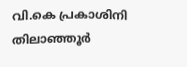വി.കെ പ്രകാശിനി തിലാഞ്ഞൂർ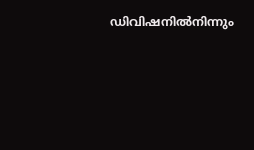ഡിവിഷനിൽനിന്നും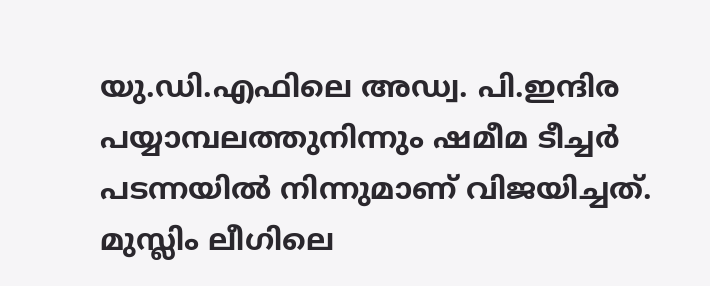യു.ഡി.എഫിലെ അഡ്വ. പി.ഇന്ദിര പയ്യാമ്പലത്തുനിന്നും ഷമീമ ടീച്ചർ പടന്നയിൽ നിന്നുമാണ് വിജയിച്ചത്. മുസ്ലിം ലീഗിലെ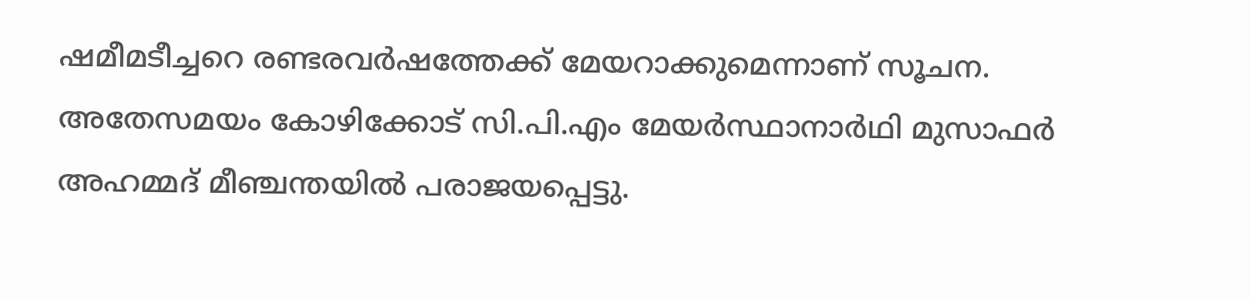ഷമീമടീച്ചറെ രണ്ടരവർഷത്തേക്ക് മേയറാക്കുമെന്നാണ് സൂചന.
അതേസമയം കോഴിക്കോട് സി.പി.എം മേയർസ്ഥാനാർഥി മുസാഫർ അഹമ്മദ് മീഞ്ചന്തയിൽ പരാജയപ്പെട്ടു.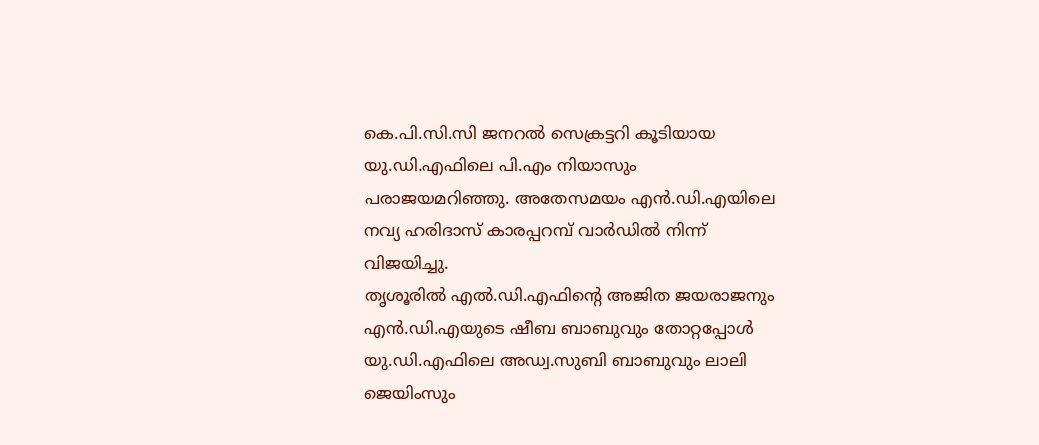കെ.പി.സി.സി ജനറൽ സെക്രട്ടറി കൂടിയായ യു.ഡി.എഫിലെ പി.എം നിയാസും പരാജയമറിഞ്ഞു. അതേസമയം എൻ.ഡി.എയിലെ നവ്യ ഹരിദാസ് കാരപ്പറമ്പ് വാർഡിൽ നിന്ന് വിജയിച്ചു.
തൃശൂരിൽ എൽ.ഡി.എഫിൻ്റെ അജിത ജയരാജനും എൻ.ഡി.എയുടെ ഷീബ ബാബുവും തോറ്റപ്പോൾ യു.ഡി.എഫിലെ അഡ്വ.സുബി ബാബുവും ലാലി ജെയിംസും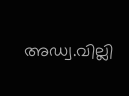അഡ്വ.വില്ലി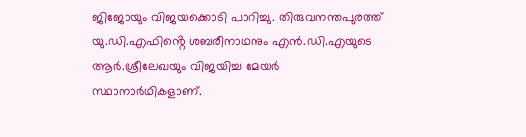ജിജോയും വിജയക്കൊടി പാറിച്ചു. തിരുവനന്തപുരത്ത് യു.ഡി.എഫിൻ്റെ ശബരീനാഥനും എൻ.ഡി.എയുടെ ആർ.ശ്രീലേഖയും വിജയിച്ച മേയർ സ്ഥാനാർഥികളാണ്.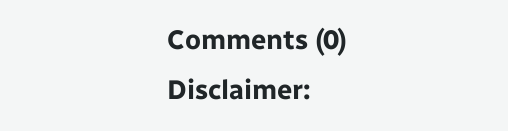Comments (0)
Disclaimer: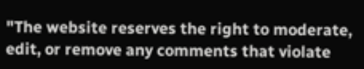"The website reserves the right to moderate, edit, or remove any comments that violate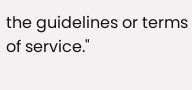the guidelines or terms of service."